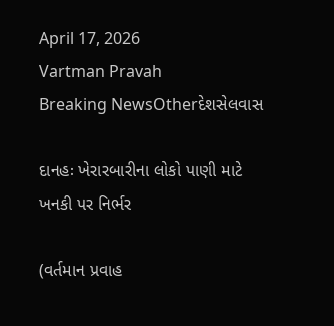April 17, 2026
Vartman Pravah
Breaking NewsOtherદેશસેલવાસ

દાનહઃ ખેરારબારીના લોકો પાણી માટે ખનકી પર નિર્ભર

(વર્તમાન પ્રવાહ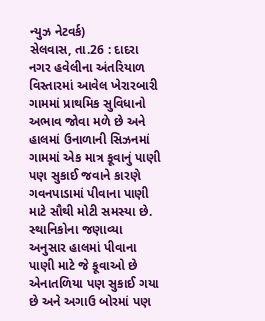ન્‍યુઝ નેટવર્ક)
સેલવાસ, તા.26 : દાદરા નગર હવેલીના અંતરિયાળ વિસ્‍તારમાં આવેલ ખેરારબારી ગામમાં પ્રાથમિક સુવિધાનો અભાવ જોવા મળે છે અને હાલમાં ઉનાળાની સિઝનમાં ગામમાં એક માત્ર કૂવાનું પાણી પણ સુકાઈ જવાને કારણે ગવનપાડામાં પીવાના પાણી માટે સૌથી મોટી સમસ્‍યા છે.
સ્‍થાનિકોના જણાવ્‍યા અનુસાર હાલમાં પીવાના પાણી માટે જે કૂવાઓ છે એનાતળિયા પણ સુકાઈ ગયા છે અને અગાઉ બોરમાં પણ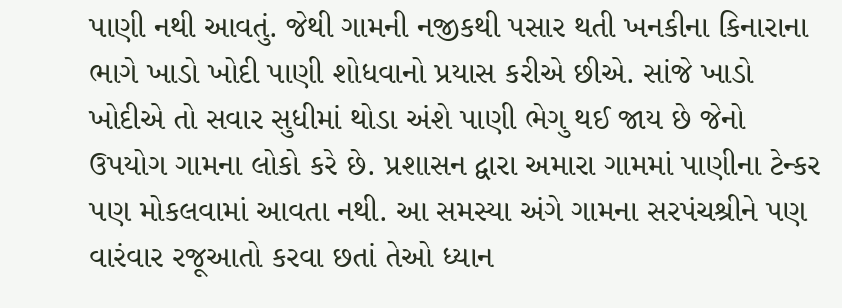પાણી નથી આવતું. જેથી ગામની નજીકથી પસાર થતી ખનકીના કિનારાના ભાગે ખાડો ખોદી પાણી શોધવાનો પ્રયાસ કરીએ છીએ. સાંજે ખાડો ખોદીએ તો સવાર સુધીમાં થોડા અંશે પાણી ભેગુ થઈ જાય છે જેનો ઉપયોગ ગામના લોકો કરે છે. પ્રશાસન દ્વારા અમારા ગામમાં પાણીના ટેન્‍કર પણ મોકલવામાં આવતા નથી. આ સમસ્‍યા અંગે ગામના સરપંચશ્રીને પણ વારંવાર રજૂઆતો કરવા છતાં તેઓ ધ્‍યાન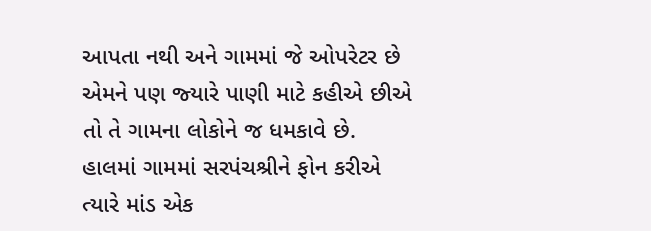આપતા નથી અને ગામમાં જે ઓપરેટર છે એમને પણ જ્‍યારે પાણી માટે કહીએ છીએ તો તે ગામના લોકોને જ ધમકાવે છે.
હાલમાં ગામમાં સરપંચશ્રીને ફોન કરીએ ત્‍યારે માંડ એક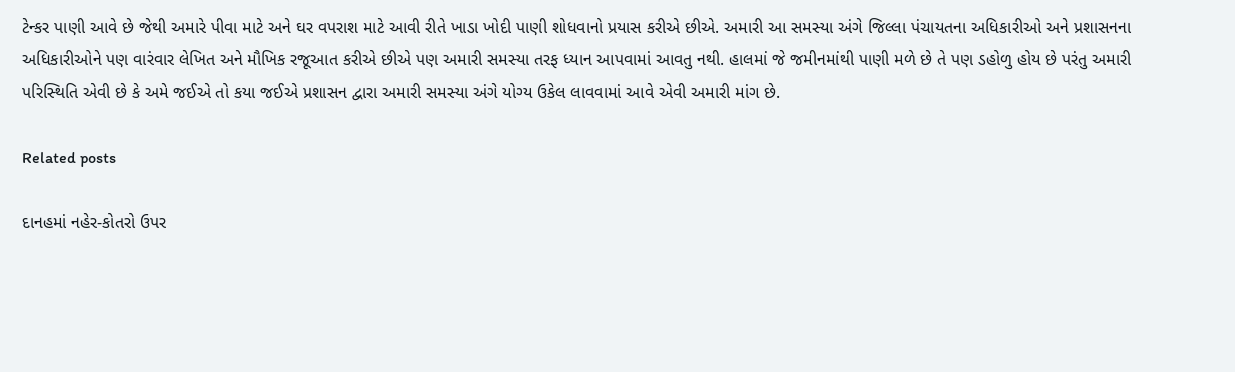ટેન્‍કર પાણી આવે છે જેથી અમારે પીવા માટે અને ઘર વપરાશ માટે આવી રીતે ખાડા ખોદી પાણી શોધવાનો પ્રયાસ કરીએ છીએ. અમારી આ સમસ્‍યા અંગે જિલ્લા પંચાયતના અધિકારીઓ અને પ્રશાસનના અધિકારીઓને પણ વારંવાર લેખિત અને મૌખિક રજૂઆત કરીએ છીએ પણ અમારી સમસ્‍યા તરફ ધ્‍યાન આપવામાં આવતુ નથી. હાલમાં જે જમીનમાંથી પાણી મળે છે તે પણ ડહોળુ હોય છે પરંતુ અમારી પરિસ્‍થિતિ એવી છે કે અમે જઈએ તો કયા જઈએ પ્રશાસન દ્વારા અમારી સમસ્‍યા અંગે યોગ્‍ય ઉકેલ લાવવામાં આવે એવી અમારી માંગ છે.

Related posts

દાનહમાં નહેર-કોતરો ઉપર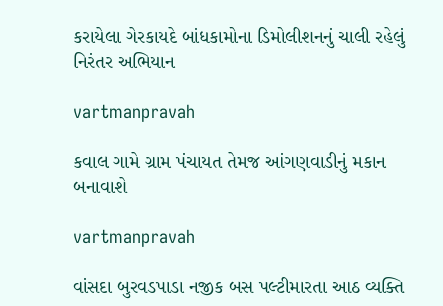કરાયેલા ગેરકાયદે બાંધકામોના ડિમોલીશનનું ચાલી રહેલું નિરંતર અભિયાન

vartmanpravah

કવાલ ગામે ગ્રામ પંચાયત તેમજ આંગણવાડીનું મકાન બનાવાશે

vartmanpravah

વાંસદા બુરવડપાડા નજીક બસ પલ્‍ટીમારતા આઠ વ્‍યક્‍તિ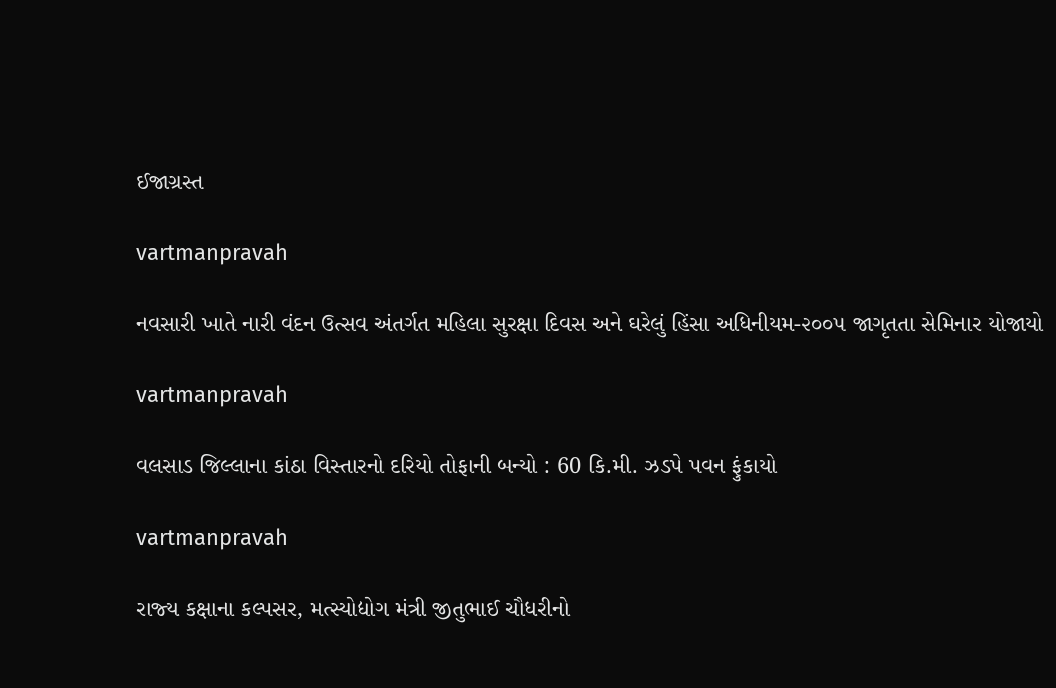ઈજાગ્રસ્ત

vartmanpravah

નવસારી ખાતે નારી વંદન ઉત્સવ અંતર્ગત મહિલા સુરક્ષા દિવસ અને ઘરેલું હિંસા અધિનીયમ-૨૦૦૫ જાગૃતતા સેમિનાર યોજાયો

vartmanpravah

વલસાડ જિલ્લાના કાંઠા વિસ્‍તારનો દરિયો તોફાની બન્‍યો : 60 કિ.મી. ઝડપે પવન ફુંકાયો

vartmanpravah

રાજ્‍ય કક્ષાના કલ્‍પસર, મત્‍સ્‍યોદ્યોગ મંત્રી જીતુભાઈ ચૌધરીનો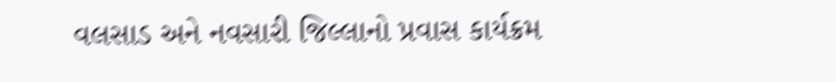વલસાડ અને નવસારી જિલ્લાનો પ્રવાસ કાર્યક્રમ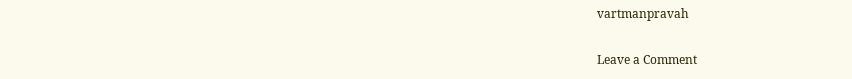vartmanpravah

Leave a Comment